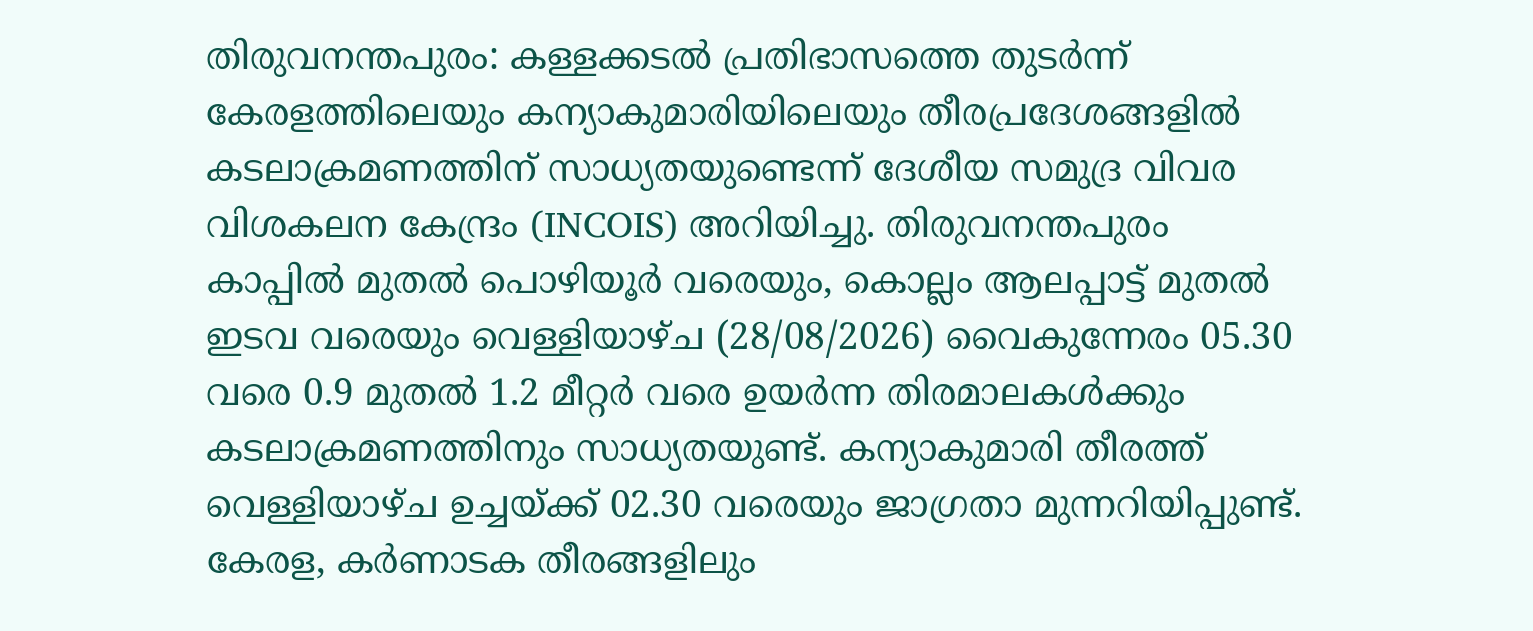തിരുവനന്തപുരം: കള്ളക്കടൽ പ്രതിഭാസത്തെ തുടർന്ന് കേരളത്തിലെയും കന്യാകുമാരിയിലെയും തീരപ്രദേശങ്ങളിൽ കടലാക്രമണത്തിന് സാധ്യതയുണ്ടെന്ന് ദേശീയ സമുദ്ര വിവര വിശകലന കേന്ദ്രം (INCOIS) അറിയിച്ചു. തിരുവനന്തപുരം കാപ്പിൽ മുതൽ പൊഴിയൂർ വരെയും, കൊല്ലം ആലപ്പാട്ട് മുതൽ ഇടവ വരെയും വെള്ളിയാഴ്ച (28/08/2026) വൈകുന്നേരം 05.30 വരെ 0.9 മുതൽ 1.2 മീറ്റർ വരെ ഉയർന്ന തിരമാലകൾക്കും കടലാക്രമണത്തിനും സാധ്യതയുണ്ട്. കന്യാകുമാരി തീരത്ത് വെള്ളിയാഴ്ച ഉച്ചയ്ക്ക് 02.30 വരെയും ജാഗ്രതാ മുന്നറിയിപ്പുണ്ട്.
കേരള, കർണാടക തീരങ്ങളിലും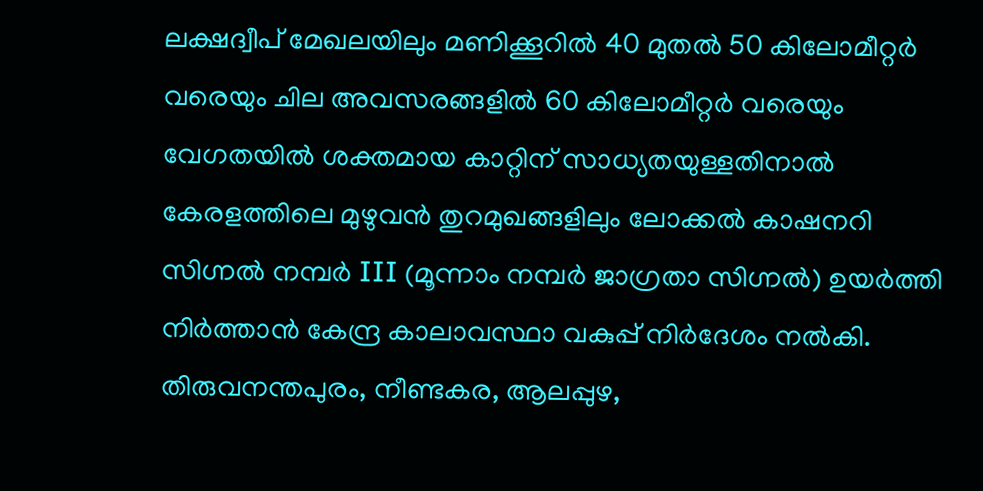ലക്ഷദ്വീപ് മേഖലയിലും മണിക്കൂറിൽ 40 മുതൽ 50 കിലോമീറ്റർ വരെയും ചില അവസരങ്ങളിൽ 60 കിലോമീറ്റർ വരെയും വേഗതയിൽ ശക്തമായ കാറ്റിന് സാധ്യതയുള്ളതിനാൽ കേരളത്തിലെ മുഴുവൻ തുറമുഖങ്ങളിലും ലോക്കൽ കാഷനറി സിഗ്നൽ നമ്പർ III (മൂന്നാം നമ്പർ ജാഗ്രതാ സിഗ്നൽ) ഉയർത്തി നിർത്താൻ കേന്ദ്ര കാലാവസ്ഥാ വകുപ്പ് നിർദേശം നൽകി.
തിരുവനന്തപുരം, നീണ്ടകര, ആലപ്പുഴ,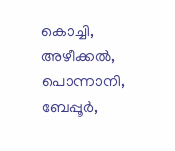കൊച്ചി, അഴീക്കൽ, പൊന്നാനി, ബേപ്പൂർ,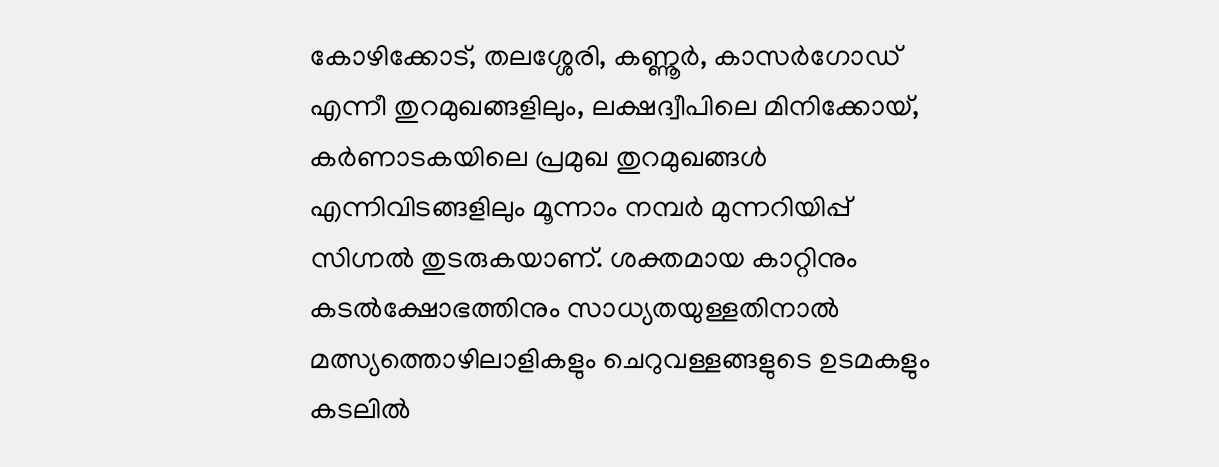കോഴിക്കോട്, തലശ്ശേരി, കണ്ണൂർ, കാസർഗോഡ് എന്നീ തുറമുഖങ്ങളിലും, ലക്ഷദ്വീപിലെ മിനിക്കോയ്, കർണാടകയിലെ പ്രമുഖ തുറമുഖങ്ങൾ എന്നിവിടങ്ങളിലും മൂന്നാം നമ്പർ മുന്നറിയിപ്പ് സിഗ്നൽ തുടരുകയാണ്. ശക്തമായ കാറ്റിനും കടൽക്ഷോഭത്തിനും സാധ്യതയുള്ളതിനാൽ മത്സ്യത്തൊഴിലാളികളും ചെറുവള്ളങ്ങളുടെ ഉടമകളും കടലിൽ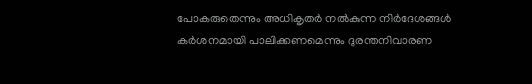പോകരുതെന്നും അധികൃതർ നൽകുന്ന നിർദേശങ്ങൾ കർശനമായി പാലിക്കണമെന്നും ദുരന്തനിവാരണ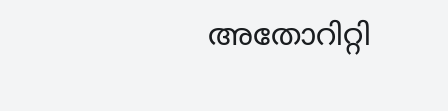അതോറിറ്റി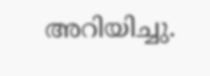അറിയിച്ചു.